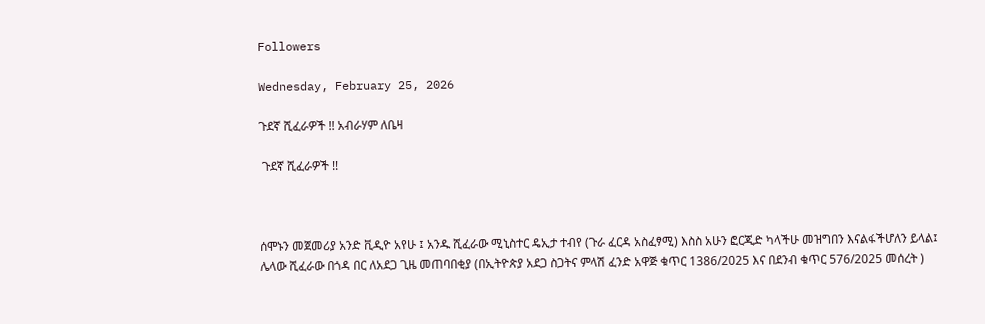Followers

Wednesday, February 25, 2026

ጉደኛ ሺፈራዎች !! አብራሃም ለቤዛ

 ጉደኛ ሺፈራዎች !!



ሰሞኑን መጀመሪያ አንድ ቪዲዮ አየሁ ፤ አንዱ ሺፈራው ሚኒስተር ዴኢታ ተብየ (ጉራ ፈርዳ አስፈፃሚ) እስስ አሁን ፎርጂድ ካላችሁ መዝግበን እናልፋችሆለን ይላል፤ ሌላው ሺፈራው በጎዳ በር ለአደጋ ጊዜ መጠባበቂያ (በኢትዮጵያ አደጋ ስጋትና ምላሽ ፈንድ አዋጅ ቁጥር 1386/2025 እና በደንብ ቁጥር 576/2025 መሰረት )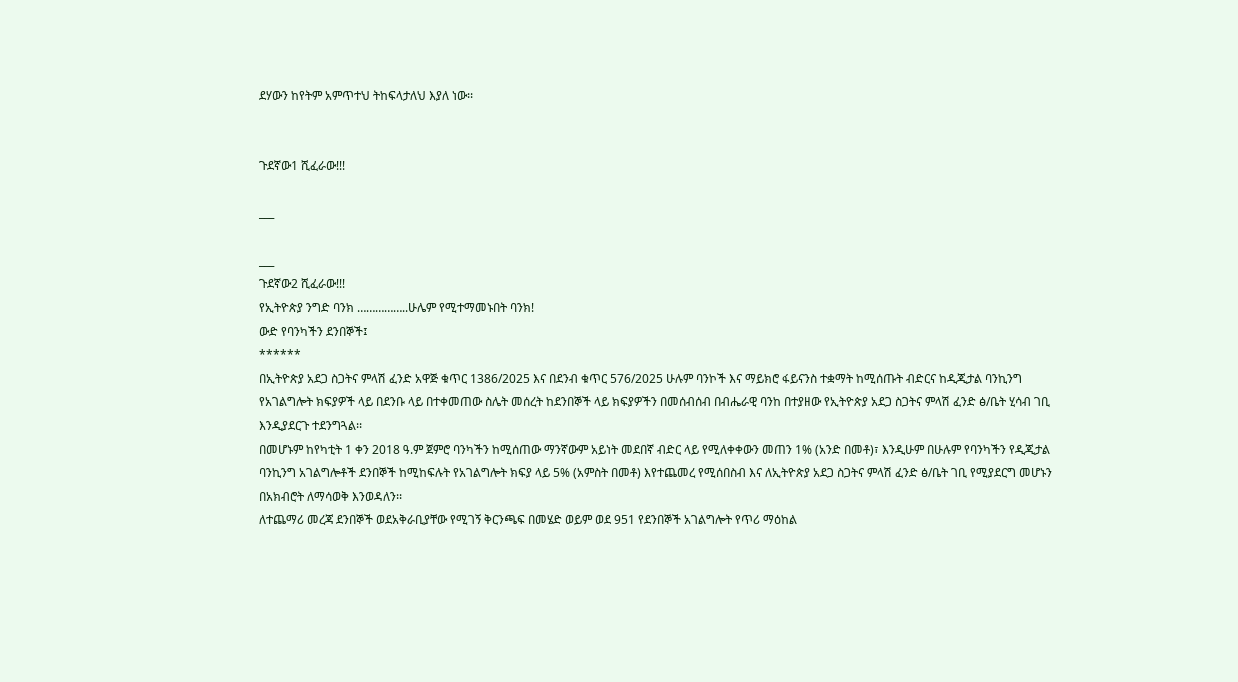ደሃውን ከየትም አምጥተህ ትከፍላታለህ እያለ ነው፡፡


ጉደኛው1 ሺፈራው!!!

___

___
ጉደኛው2 ሺፈራው!!!
የኢትዮጵያ ንግድ ባንክ ……………..ሁሌም የሚተማመኑበት ባንክ!
ውድ የባንካችን ደንበኞች፤
******
በኢትዮጵያ አደጋ ስጋትና ምላሽ ፈንድ አዋጅ ቁጥር 1386/2025 እና በደንብ ቁጥር 576/2025 ሁሉም ባንኮች እና ማይክሮ ፋይናንስ ተቋማት ከሚሰጡት ብድርና ከዲጂታል ባንኪንግ የአገልግሎት ክፍያዎች ላይ በደንቡ ላይ በተቀመጠው ስሌት መሰረት ከደንበኞች ላይ ክፍያዎችን በመሰብሰብ በብሔራዊ ባንከ በተያዘው የኢትዮጵያ አደጋ ስጋትና ምላሽ ፈንድ ፅ/ቤት ሂሳብ ገቢ እንዲያደርጉ ተደንግጓል፡፡
በመሆኑም ከየካቲት 1 ቀን 2018 ዓ.ም ጀምሮ ባንካችን ከሚሰጠው ማንኛውም አይነት መደበኛ ብድር ላይ የሚለቀቀውን መጠን 1% (አንድ በመቶ)፣ እንዲሁም በሁሉም የባንካችን የዲጂታል ባንኪንግ አገልግሎቶች ደንበኞች ከሚከፍሉት የአገልግሎት ክፍያ ላይ 5% (አምስት በመቶ) እየተጨመረ የሚሰበስብ እና ለኢትዮጵያ አደጋ ስጋትና ምላሽ ፈንድ ፅ/ቤት ገቢ የሚያደርግ መሆኑን በአክብሮት ለማሳወቅ እንወዳለን፡፡
ለተጨማሪ መረጃ ደንበኞች ወደአቅራቢያቸው የሚገኝ ቅርንጫፍ በመሄድ ወይም ወደ 951 የደንበኞች አገልግሎት የጥሪ ማዕከል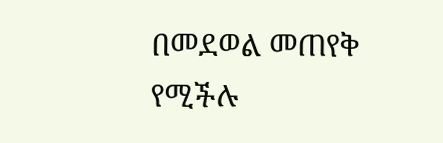በመደወል መጠየቅ የሚችሉ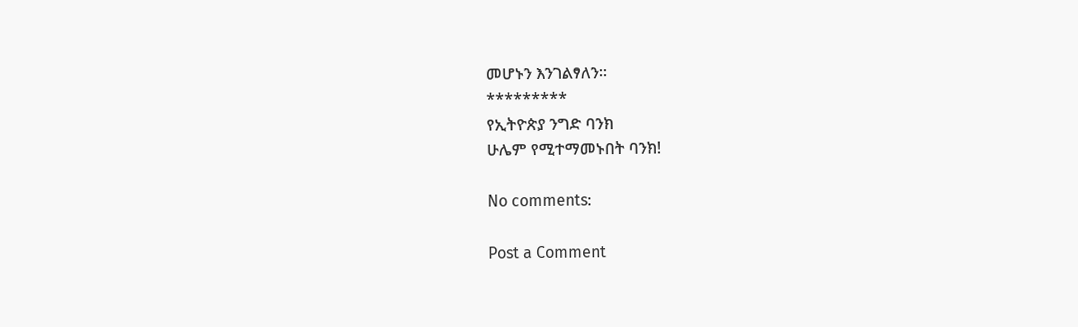መሆኑን እንገልፃለን።
*********
የኢትዮጵያ ንግድ ባንክ
ሁሌም የሚተማመኑበት ባንክ!

No comments:

Post a Comment